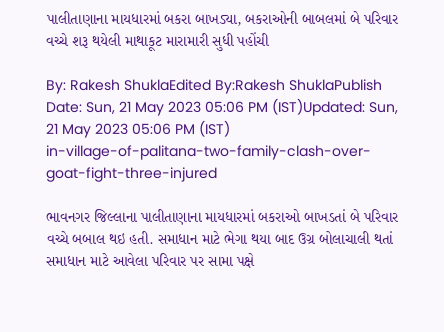પાલીતાણાના માયધારમાં બકરા બાખડ્યા, બકરાઓની બાબલમાં બે પરિવાર વચ્ચે શરૂ થયેલી માથાકૂટ મારામારી સુધી પહોંચી

By: Rakesh ShuklaEdited By:Rakesh ShuklaPublish Date: Sun, 21 May 2023 05:06 PM (IST)Updated: Sun, 21 May 2023 05:06 PM (IST)
in-village-of-palitana-two-family-clash-over-goat-fight-three-injured

ભાવનગર જિલ્લાના પાલીતાણાના માયધારમાં બકરાઓ બાખડતાં બે પરિવાર વચ્ચે બબાલ થઇ હતી. સમાધાન માટે ભેગા થયા બાદ ઉગ્ર બોલાચાલી થતાં સમાધાન માટે આવેલા પરિવાર પર સામા પક્ષે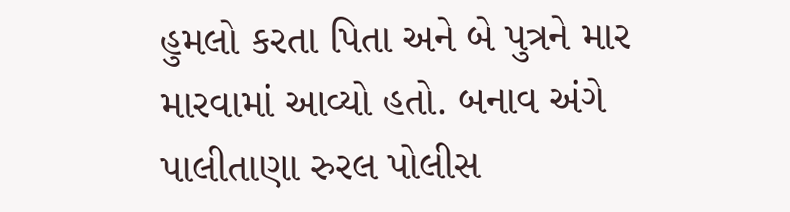હુમલો કરતા પિતા અને બે પુત્રને માર મારવામાં આવ્યો હતો. બનાવ અંગે પાલીતાણા રુરલ પોલીસ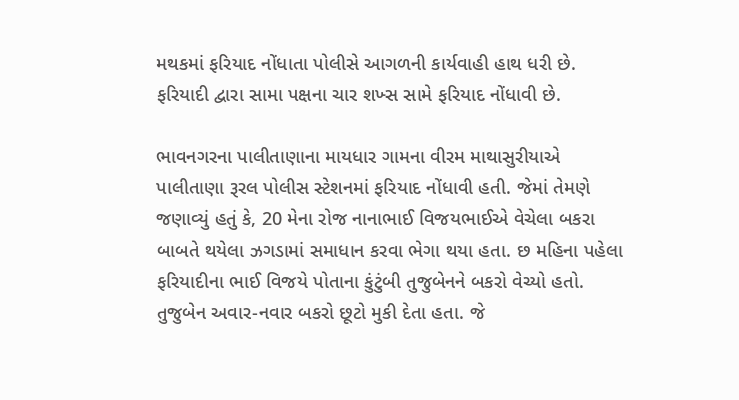મથકમાં ફરિયાદ નોંધાતા પોલીસે આગળની કાર્યવાહી હાથ ધરી છે. ફરિયાદી દ્વારા સામા પક્ષના ચાર શખ્સ સામે ફરિયાદ નોંધાવી છે.

ભાવનગરના પાલીતાણાના માયધાર ગામના વીરમ માથાસુરીયાએ પાલીતાણા રૂરલ પોલીસ સ્ટેશનમાં ફરિયાદ નોંધાવી હતી. જેમાં તેમણે જણાવ્યું હતું કે, 20 મેના રોજ નાનાભાઈ વિજયભાઈએ વેચેલા બકરા બાબતે થયેલા ઝગડામાં સમાધાન કરવા ભેગા થયા હતા. છ મહિના પહેલા ફરિયાદીના ભાઈ વિજયે પોતાના કુંટુંબી તુજુબેનને બકરો વેચ્યો હતો. તુજુબેન અવાર-નવાર બકરો છૂટો મુકી દેતા હતા. જે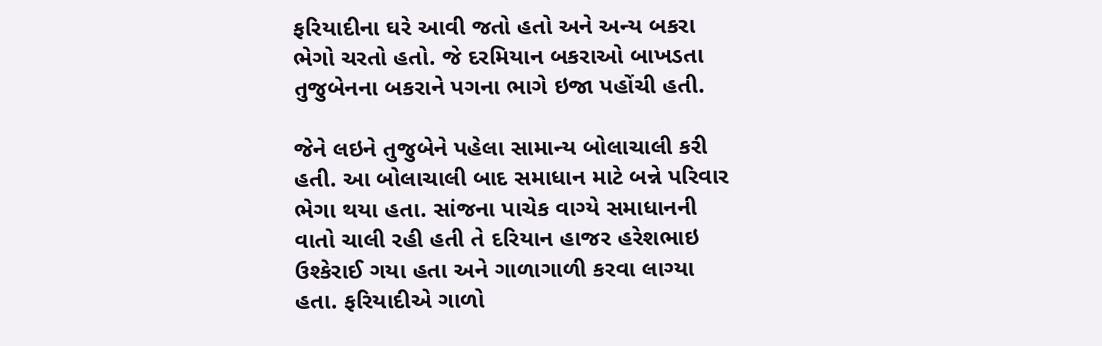ફરિયાદીના ઘરે આવી જતો હતો અને અન્ય બકરા ભેગો ચરતો હતો. જે દરમિયાન બકરાઓ બાખડતા તુજુબેનના બકરાને પગના ભાગે ઇજા પહોંચી હતી.

જેને લઇને તુજુબેને પહેલા સામાન્ય બોલાચાલી કરી હતી. આ બોલાચાલી બાદ સમાધાન માટે બન્ને પરિવાર ભેગા થયા હતા. સાંજના પાચેક વાગ્યે સમાધાનની વાતો ચાલી રહી હતી તે દરિયાન હાજર હરેશભાઇ ઉશ્કેરાઈ ગયા હતા અને ગાળાગાળી કરવા લાગ્યા હતા. ફરિયાદીએ ગાળો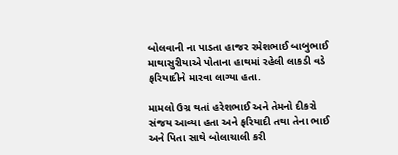બોલવાની ના પાડતા હાજર રમેશભાઈ બાબુભાઈ માથાસુરીયાએ પોતાના હાથમાં રહેલી લાકડી વડે ફરિયાદીને મારવા લાગ્યા હતા.

મામલો ઉગ્ર થતાં હરેશભાઈ અને તેમનો દીકરો સંજય આવ્યા હતા અને ફરિયાદી તથા તેના ભાઈ અને પિતા સાથે બોલાચાલી કરી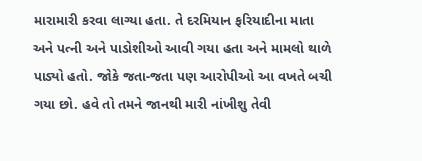મારામારી કરવા લાગ્યા હતા. તે દરમિયાન ફરિયાદીના માતા અને પત્ની અને પાડોશીઓ આવી ગયા હતા અને મામલો થાળે પાડ્યો હતો. જોકે જતા-જતા પણ આરોપીઓ આ વખતે બચી ગયા છો. હવે તો તમને જાનથી મારી નાંખીશુ તેવી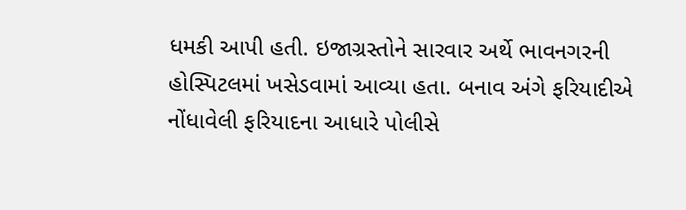ધમકી આપી હતી. ઇજાગ્રસ્તોને સારવાર અર્થે ભાવનગરની હોસ્પિટલમાં ખસેડવામાં આવ્યા હતા. બનાવ અંગે ફરિયાદીએ નોંધાવેલી ફરિયાદના આધારે પોલીસે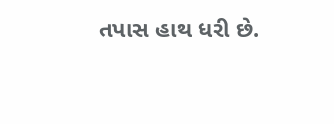તપાસ હાથ ધરી છે.